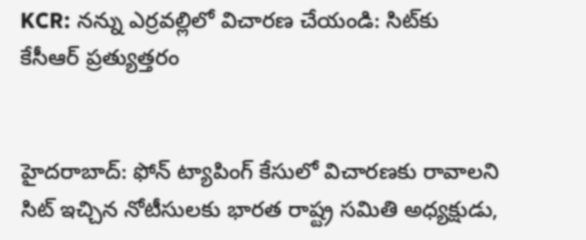KCR: నన్ను ఎర్రవల్లిలో విచారణ చేయండి: సిట్‌కు కేసీఆర్‌ ప్రత్యుత్తరం


హైదరాబాద్‌: ఫోన్ ట్యాపింగ్‌ కేసులో విచారణకు రావాలని సిట్‌ ఇచ్చిన నోటీసులకు భారత రాష్ట్ర సమితి అధ్యక్షుడు,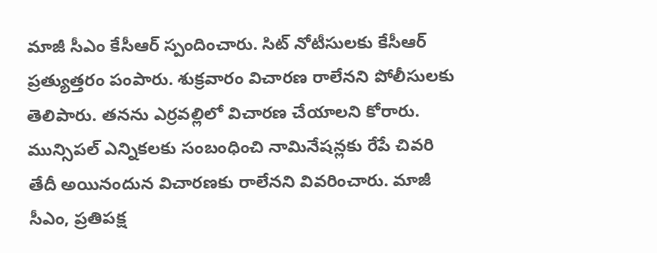మాజీ సీఎం కేసీఆర్‌ స్పందించారు. సిట్ నోటీసులకు కేసీఆర్ ప్రత్యుత్తరం పంపారు. శుక్రవారం విచారణ రాలేనని పోలీసులకు తెలిపారు. తనను ఎర్రవల్లిలో విచారణ చేయాలని కోరారు. మున్సిపల్‌ ఎన్నికలకు సంబంధించి నామినేషన్లకు రేపే చివరి తేదీ అయినందున విచారణకు రాలేనని వివరించారు. మాజీ సీఎం, ప్రతిపక్ష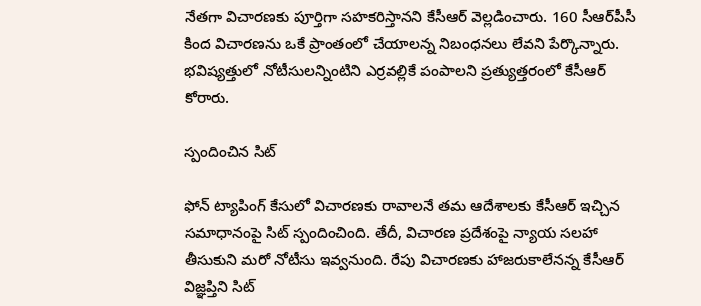నేతగా విచారణకు పూర్తిగా సహకరిస్తానని కేసీఆర్‌ వెల్లడించారు. 160 సీఆర్‌పీసీ కింద విచారణను ఒకే ప్రాంతంలో చేయాలన్న నిబంధనలు లేవని పేర్కొన్నారు. భవిష్యత్తులో నోటీసులన్నింటిని ఎర్రవల్లికే పంపాలని ప్రత్యుత్తరంలో కేసీఆర్‌ కోరారు.

స్పందించిన సిట్‌

ఫోన్ ట్యాపింగ్‌ కేసులో విచారణకు రావాలనే తమ ఆదేశాలకు కేసీఆర్‌ ఇచ్చిన సమాధానంపై సిట్‌ స్పందించింది. తేదీ, విచారణ ప్రదేశంపై న్యాయ సలహా తీసుకుని మరో నోటీసు ఇవ్వనుంది. రేపు విచారణకు హాజరుకాలేనన్న కేసీఆర్‌ విజ్ఞప్తిని సిట్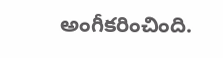అంగీకరించింది.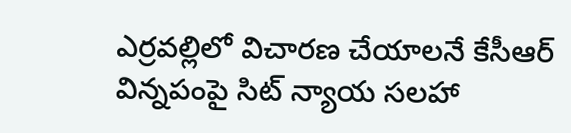ఎర్రవల్లిలో విచారణ చేయాలనే కేసీఆర్‌ విన్నపంపై సిట్ న్యాయ సలహా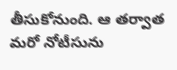తీసుకోనుంది. ఆ తర్వాత మరో నోటీసును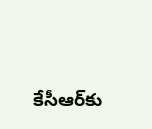కేసీఆర్‌కు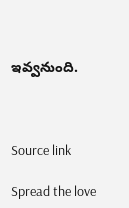ఇవ్వనుంది.



Source link

Spread the love